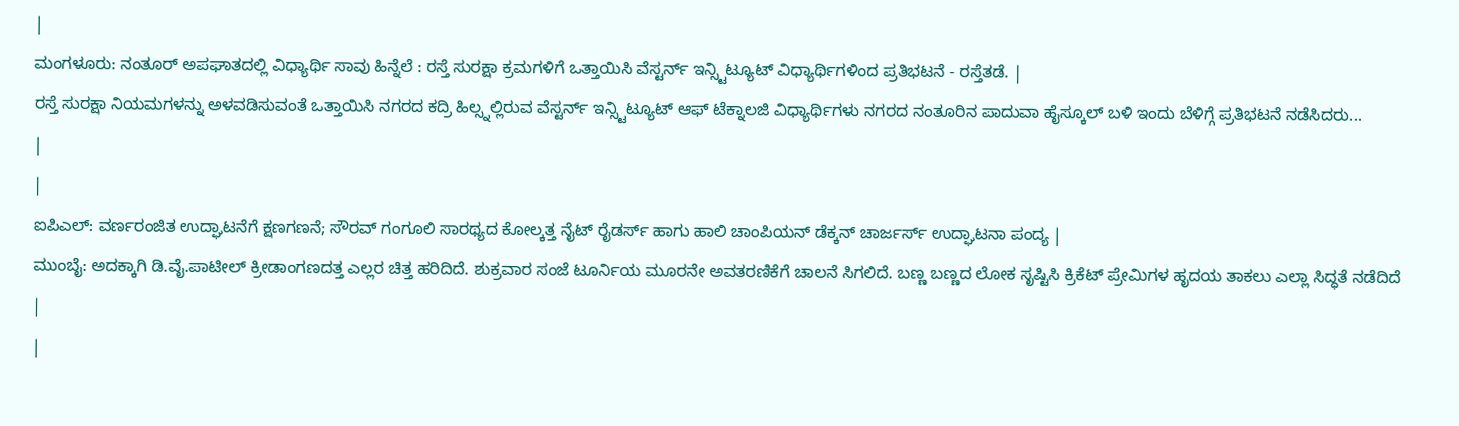|
ಮಂಗಳೂರು: ನಂತೂರ್ ಅಪಘಾತದಲ್ಲಿ ವಿಧ್ಯಾರ್ಥಿ ಸಾವು ಹಿನ್ನೆಲೆ : ರಸ್ತೆ ಸುರಕ್ಷಾ ಕ್ರಮಗಳಿಗೆ ಒತ್ತಾಯಿಸಿ ವೆಸ್ಟರ್ನ್ ಇನ್ಸ್ಟಿಟ್ಯೂಟ್ ವಿಧ್ಯಾರ್ಥಿಗಳಿಂದ ಪ್ರತಿಭಟನೆ - ರಸ್ತೆತಡೆ. |
ರಸ್ತೆ ಸುರಕ್ಷಾ ನಿಯಮಗಳನ್ನು ಅಳವಡಿಸುವಂತೆ ಒತ್ತಾಯಿಸಿ ನಗರದ ಕದ್ರಿ ಹಿಲ್ಸ್ನಲ್ಲಿರುವ ವೆಸ್ಟರ್ನ್ ಇನ್ಸ್ಟಿಟ್ಯೂಟ್ ಆಫ್ ಟೆಕ್ನಾಲಜಿ ವಿಧ್ಯಾರ್ಥಿಗಳು ನಗರದ ನಂತೂರಿನ ಪಾದುವಾ ಹೈಸ್ಕೂಲ್ ಬಳಿ ಇಂದು ಬೆಳಿಗ್ಗೆ ಪ್ರತಿಭಟನೆ ನಡೆಸಿದರು...
|
|
ಐಪಿಎಲ್: ವರ್ಣರಂಜಿತ ಉದ್ಘಾಟನೆಗೆ ಕ್ಷಣಗಣನೆ; ಸೌರವ್ ಗಂಗೂಲಿ ಸಾರಥ್ಯದ ಕೋಲ್ಕತ್ತ ನೈಟ್ ರೈಡರ್ಸ್ ಹಾಗು ಹಾಲಿ ಚಾಂಪಿಯನ್ ಡೆಕ್ಕನ್ ಚಾರ್ಜರ್ಸ್ ಉದ್ಘಾಟನಾ ಪಂದ್ಯ |
ಮುಂಬೈ: ಅದಕ್ಕಾಗಿ ಡಿ.ವೈ.ಪಾಟೀಲ್ ಕ್ರೀಡಾಂಗಣದತ್ತ ಎಲ್ಲರ ಚಿತ್ತ ಹರಿದಿದೆ. ಶುಕ್ರವಾರ ಸಂಜೆ ಟೂರ್ನಿಯ ಮೂರನೇ ಅವತರಣಿಕೆಗೆ ಚಾಲನೆ ಸಿಗಲಿದೆ. ಬಣ್ಣ ಬಣ್ಣದ ಲೋಕ ಸೃಷ್ಟಿಸಿ ಕ್ರಿಕೆಟ್ ಪ್ರೇಮಿಗಳ ಹೃದಯ ತಾಕಲು ಎಲ್ಲಾ ಸಿದ್ಧತೆ ನಡೆದಿದೆ
|
|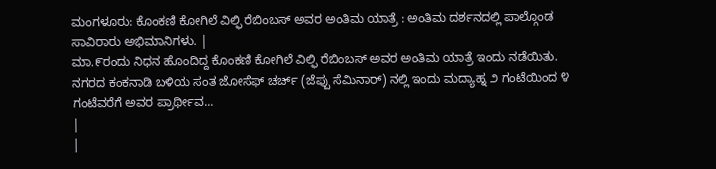ಮಂಗಳೂರು: ಕೊಂಕಣಿ ಕೋಗಿಲೆ ವಿಲ್ಫಿ ರೆಬಿಂಬಸ್ ಅವರ ಅಂತಿಮ ಯಾತ್ರೆ : ಅಂತಿಮ ದರ್ಶನದಲ್ಲಿ ಪಾಲ್ಗೊಂಡ ಸಾವಿರಾರು ಅಭಿಮಾನಿಗಳು. |
ಮಾ.೯ರಂದು ನಿಧನ ಹೊಂದಿದ್ದ ಕೊಂಕಣಿ ಕೋಗಿಲೆ ವಿಲ್ಫಿ ರೆಬಿಂಬಸ್ ಅವರ ಅಂತಿಮ ಯಾತ್ರೆ ಇಂದು ನಡೆಯಿತು. ನಗರದ ಕಂಕನಾಡಿ ಬಳಿಯ ಸಂತ ಜೋಸೆಫ್ ಚರ್ಚ್ (ಜೆಪ್ಪು ಸೆಮಿನಾರ್) ನಲ್ಲಿ ಇಂದು ಮದ್ಯಾಹ್ನ ೨ ಗಂಟೆಯಿಂದ ೪ ಗಂಟೆವರೆಗೆ ಅವರ ಪ್ರಾರ್ಥೀವ...
|
|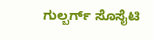ಗುಲ್ಬರ್ಗ್ ಸೊಸೈಟಿ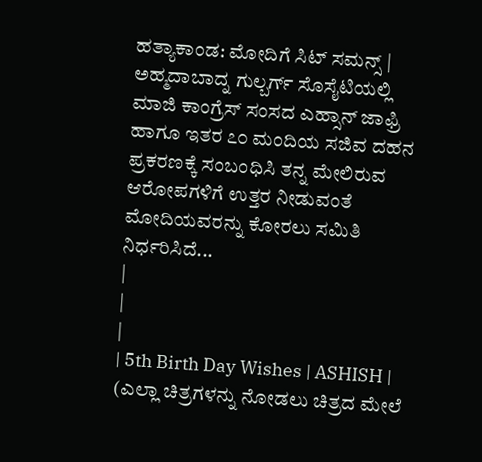ಹತ್ಯಾಕಾಂಡ: ಮೋದಿಗೆ ಸಿಟ್ ಸಮನ್ಸ್ |
ಅಹ್ಮದಾಬಾದ್ನ ಗುಲ್ಬರ್ಗ್ ಸೊಸೈಟಿಯಲ್ಲಿ ಮಾಜಿ ಕಾಂಗ್ರೆಸ್ ಸಂಸದ ಎಹ್ಸಾನ್ ಜಾಫ್ರಿ ಹಾಗೂ ಇತರ ೭೦ ಮಂದಿಯ ಸಜಿವ ದಹನ ಪ್ರಕರಣಕ್ಕೆ ಸಂಬಂಧಿಸಿ ತನ್ನ ಮೇಲಿರುವ ಆರೋಪಗಳಿಗೆ ಉತ್ತರ ನೀಡುವಂತೆ ಮೋದಿಯವರನ್ನು ಕೋರಲು ಸಮಿತಿ ನಿರ್ಧರಿಸಿದೆ...
|
|
|
| 5th Birth Day Wishes | ASHISH |
(ಎಲ್ಲಾ ಚಿತ್ರಗಳನ್ನು ನೋಡಲು ಚಿತ್ರದ ಮೇಲೆ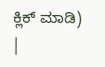ಕ್ಲಿಕ್ ಮಾಡಿ)
|